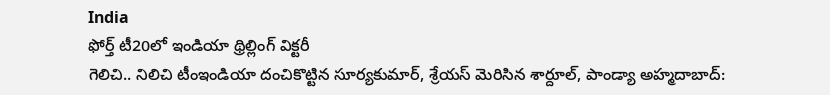India
ఫోర్త్ టీ20లో ఇండియా థ్రిల్లింగ్ విక్టరీ
గెలిచి.. నిలిచి టీంఇండియా దంచికొట్టిన సూర్యకుమార్, శ్రేయస్ మెరిసిన శార్దూల్, పాండ్యా అహ్మదాబాద్: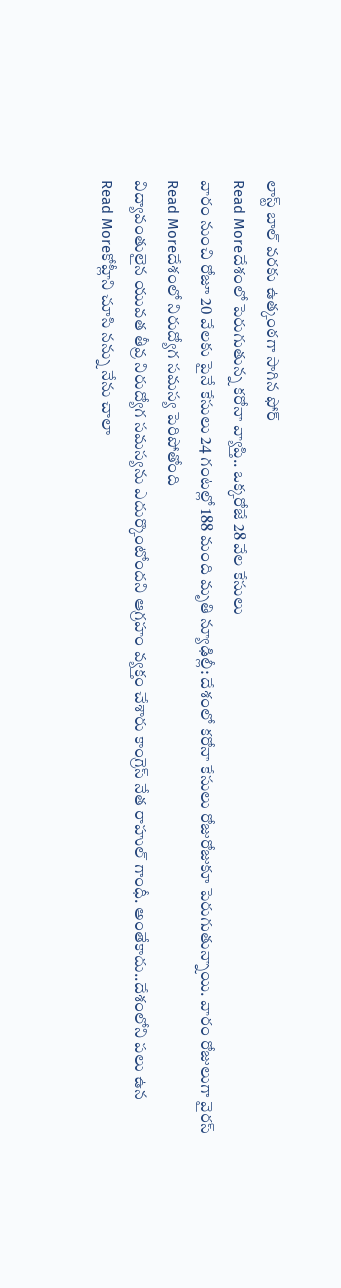లాస్ట్ బాల్ వరకు ఉత్కంఠగా సాగిన ఫోర్
Read Moreదేశంలో పెరుగుతున్న కరోనా వ్యాప్తి.. ఒక్కరోజే 28 వేల కేసులు
వారం నుంచి రోజూ 20 వేలకు పైనే కేసులు 24 గంటల్లో 188 మంది మృతి న్యూఢిల్లీ: దేశంలో కరోనా కేసులు రోజురోజుకూ పెరుగుతున్నాయి. వారం రోజులుగా వైరస్
Read Moreదేశంలో నిరుద్యోగ సమస్య పెరిపోతోంది
విద్యావంతులైన యువత తీవ్ర నిరుద్యోగ సమస్యను ఎదుర్కొంటోందని ఆగ్రహం వ్యక్తం చేశారు కాంగ్రెస్ నేత రాహుల్ గాంధీ. అంతేకాదు..దేశంలోని పలు ఉన
Read Moreకోహ్లీని చూసి నన్ను నేను చాలా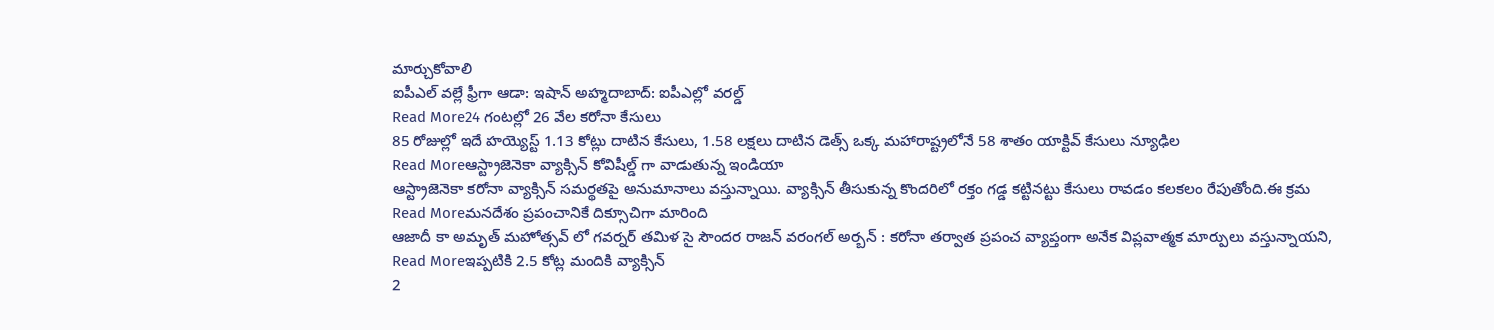మార్చుకోవాలి
ఐపీఎల్ వల్లే ఫ్రీగా ఆడా: ఇషాన్ అహ్మదాబాద్: ఐపీఎల్లో వరల్డ్
Read More24 గంటల్లో 26 వేల కరోనా కేసులు
85 రోజుల్లో ఇదే హయ్యెస్ట్ 1.13 కోట్లు దాటిన కేసులు, 1.58 లక్షలు దాటిన డెత్స్ ఒక్క మహారాష్ట్రలోనే 58 శాతం యాక్టివ్ కేసులు న్యూఢిల
Read Moreఆస్ట్రాజెనెకా వ్యాక్సిన్ కోవిషీల్డ్ గా వాడుతున్న ఇండియా
ఆస్ట్రాజెనెకా కరోనా వ్యాక్సిన్ సమర్థతపై అనుమానాలు వస్తున్నాయి. వ్యాక్సిన్ తీసుకున్న కొందరిలో రక్తం గడ్డ కట్టినట్టు కేసులు రావడం కలకలం రేపుతోంది.ఈ క్రమ
Read Moreమనదేశం ప్రపంచానికే దిక్సూచిగా మారింది
ఆజాదీ కా అమృత్ మహోత్సవ్ లో గవర్నర్ తమిళ సై సౌందర రాజన్ వరంగల్ అర్బన్ : కరోనా తర్వాత ప్రపంచ వ్యాప్తంగా అనేక విప్లవాత్మక మార్పులు వస్తున్నాయని,
Read Moreఇప్పటికి 2.5 కోట్ల మందికి వ్యాక్సిన్
2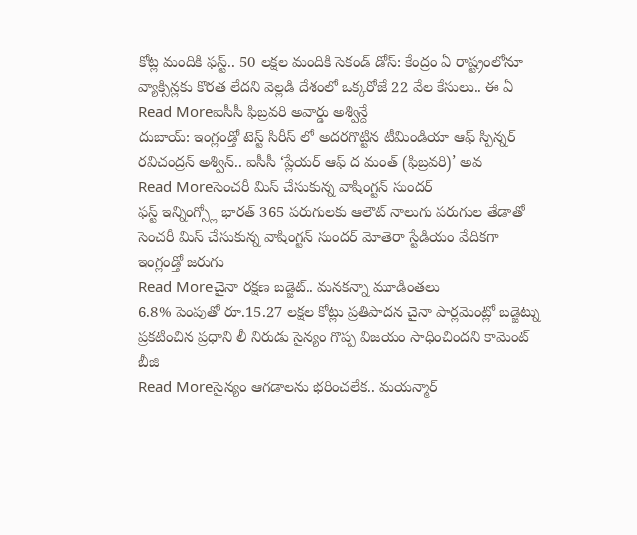కోట్ల మందికి ఫస్ట్.. 50 లక్షల మందికి సెకండ్ డోస్: కేంద్రం ఏ రాష్ట్రంలోనూ వ్యాక్సిన్లకు కొరత లేదని వెల్లడి దేశంలో ఒక్కరోజే 22 వేల కేసులు.. ఈ ఏ
Read Moreఐసీసీ ఫిబ్రవరి అవార్డు అశ్విన్దే
దుబాయ్: ఇంగ్లండ్తో టెస్ట్ సిరీస్ లో అదరగొట్టిన టీమిండియా ఆఫ్ స్పిన్నర్ రవిచంద్రన్ అశ్విన్.. ఐసీసీ ‘ప్లేయర్ ఆఫ్ ద మంత్ (ఫిబ్రవరి)’ అవ
Read Moreసెంచరీ మిస్ చేసుకున్న వాషింగ్టన్ సుందర్
ఫస్ట్ ఇన్నింగ్స్లో భారత్ 365 పరుగులకు ఆలౌట్ నాలుగు పరుగుల తేడాతో సెంచరీ మిస్ చేసుకున్న వాషింగ్టన్ సుందర్ మోతెరా స్టేడియం వేదికగా ఇంగ్లండ్తో జరుగు
Read Moreచైనా రక్షణ బడ్జెట్.. మనకన్నా మూడింతలు
6.8% పెంపుతో రూ.15.27 లక్షల కోట్లు ప్రతిపాదన చైనా పార్లమెంట్లో బడ్జెట్ను ప్రకటించిన ప్రధాని లీ నిరుడు సైన్యం గొప్ప విజయం సాధించిందని కామెంట్ బీజి
Read Moreసైన్యం ఆగడాలను భరించలేక.. మయన్మార్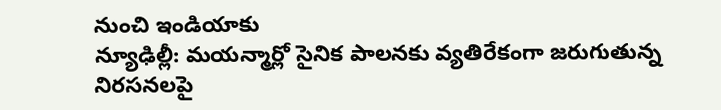నుంచి ఇండియాకు
న్యూఢిల్లీ: మయన్మార్లో సైనిక పాలనకు వ్యతిరేకంగా జరుగుతున్న నిరసనలపై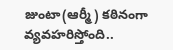జుంటా(ఆర్మీ) కఠినంగా వ్యవహరిస్తోంది..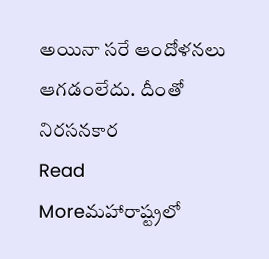అయినా సరే ఆందోళనలు ఆగడంలేదు. దీంతో నిరసనకార
Read Moreమహారాష్ట్రలో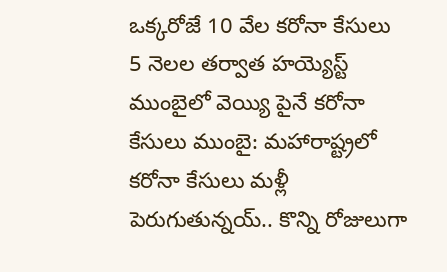ఒక్కరోజే 10 వేల కరోనా కేసులు
5 నెలల తర్వాత హయ్యెస్ట్ ముంబైలో వెయ్యి పైనే కరోనా కేసులు ముంబై: మహారాష్ట్రలో కరోనా కేసులు మళ్లీ పెరుగుతున్నయ్.. కొన్ని రోజులుగా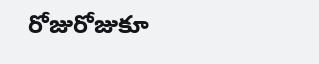రోజురోజుకూ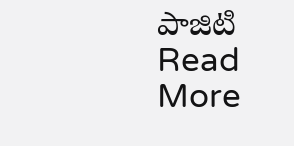పాజిటి
Read More